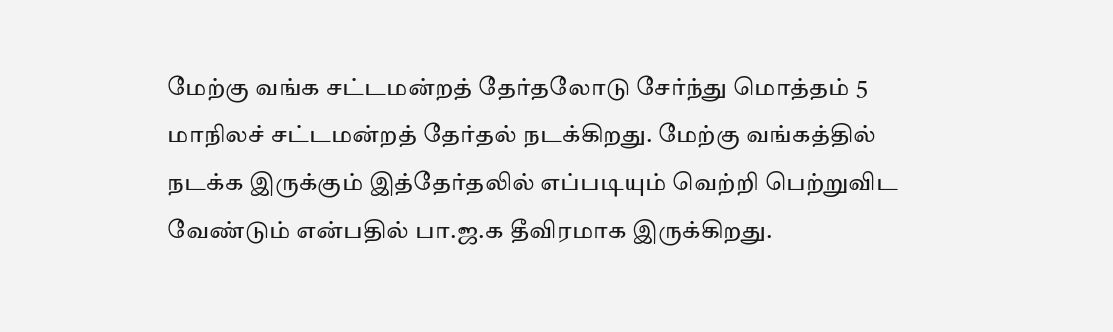மேற்கு வங்க சட்டமன்றத் தேர்தலோடு சேர்ந்து மொத்தம் 5 மாநிலச் சட்டமன்றத் தேர்தல் நடக்கிறது. மேற்கு வங்கத்தில் நடக்க இருக்கும் இத்தேர்தலில் எப்படியும் வெற்றி பெற்றுவிட வேண்டும் என்பதில் பா.ஜ.க தீவிரமாக இருக்கிறது.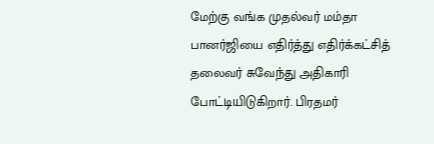மேற்கு வங்க முதல்வர் மம்தா பானர்ஜியை எதிர்த்து எதிர்க்கட்சித் தலைவர் சுவேந்து அதிகாரி போட்டியிடுகிறார். பிரதமர்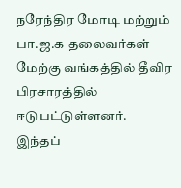நரேந்திர மோடி மற்றும் பா.ஜ.க தலைவர்கள் மேற்கு வங்கத்தில் தீவிர பிரசாரத்தில் ஈடுபட்டுள்ளனர்.
இந்தப்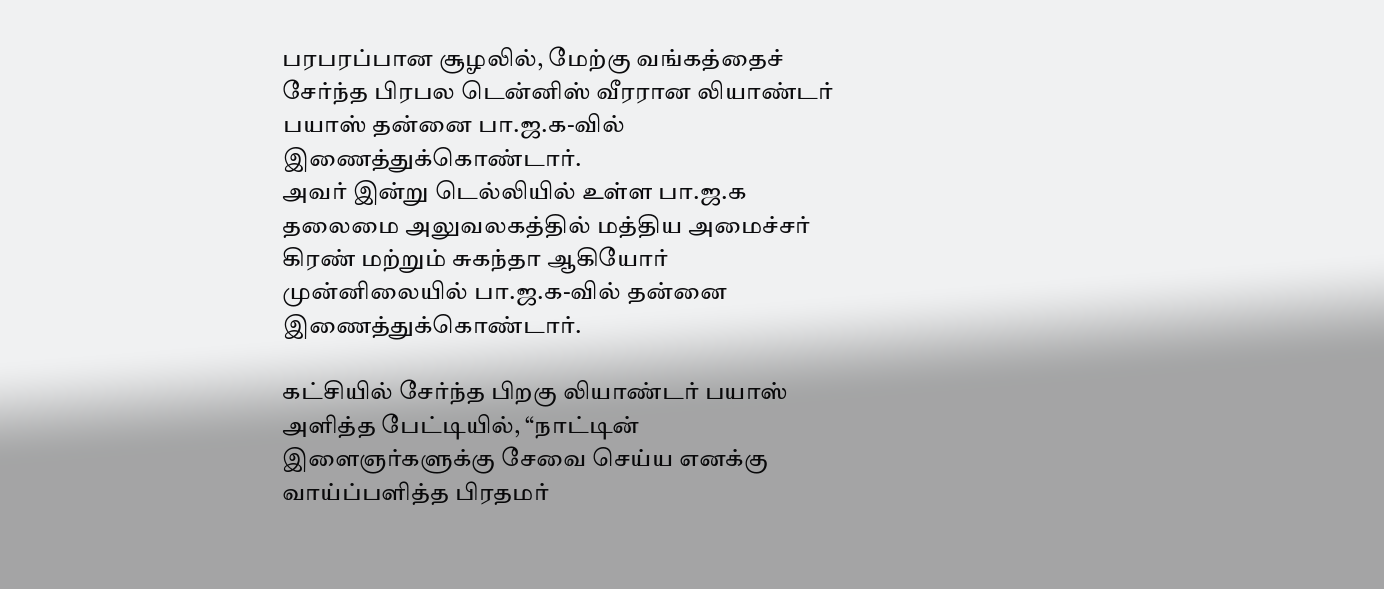பரபரப்பான சூழலில், மேற்கு வங்கத்தைச் சேர்ந்த பிரபல டென்னிஸ் வீரரான லியாண்டர் பயாஸ் தன்னை பா.ஜ.க-வில் இணைத்துக்கொண்டார்.
அவர் இன்று டெல்லியில் உள்ள பா.ஜ.க தலைமை அலுவலகத்தில் மத்திய அமைச்சர் கிரண் மற்றும் சுகந்தா ஆகியோர் முன்னிலையில் பா.ஜ.க-வில் தன்னை இணைத்துக்கொண்டார்.

கட்சியில் சேர்ந்த பிறகு லியாண்டர் பயாஸ் அளித்த பேட்டியில், “நாட்டின் இளைஞர்களுக்கு சேவை செய்ய எனக்கு வாய்ப்பளித்த பிரதமர்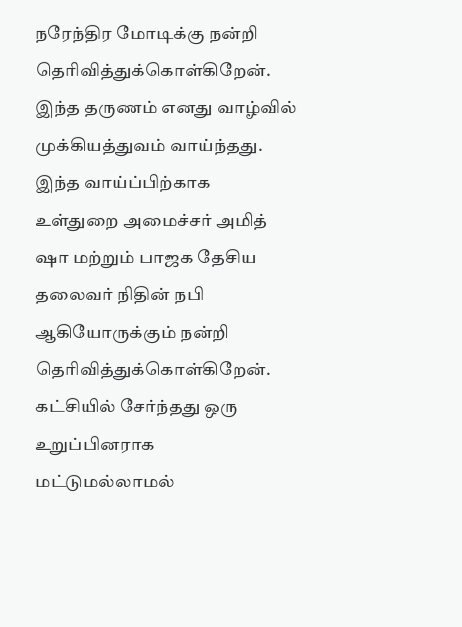நரேந்திர மோடிக்கு நன்றி தெரிவித்துக்கொள்கிறேன். இந்த தருணம் எனது வாழ்வில் முக்கியத்துவம் வாய்ந்தது. இந்த வாய்ப்பிற்காக உள்துறை அமைச்சர் அமித் ஷா மற்றும் பாஜக தேசிய தலைவர் நிதின் நபி ஆகியோருக்கும் நன்றி தெரிவித்துக்கொள்கிறேன்.
கட்சியில் சேர்ந்தது ஒரு உறுப்பினராக மட்டுமல்லாமல்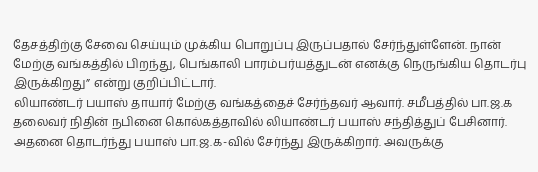தேசத்திற்கு சேவை செய்யும் முக்கிய பொறுப்பு இருப்பதால் சேர்ந்துள்ளேன். நான் மேற்கு வங்கத்தில் பிறந்து, பெங்காலி பாரம்பர்யத்துடன் எனக்கு நெருங்கிய தொடர்பு இருக்கிறது” என்று குறிப்பிட்டார்.
லியாண்டர் பயாஸ் தாயார் மேற்கு வங்கத்தைச் சேர்ந்தவர் ஆவார். சமீபத்தில் பா.ஜ.க தலைவர் நிதின் நபினை கொல்கத்தாவில் லியாண்டர் பயாஸ் சந்தித்துப் பேசினார். அதனை தொடர்ந்து பயாஸ் பா.ஜ.க-வில் சேர்ந்து இருக்கிறார். அவருக்கு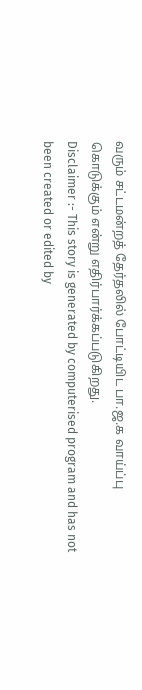வரும் சட்டமன்றத் தேர்தலில் போட்டியிட பா.ஜ.க வாய்ப்பு கொடுக்கும் என்று எதிர்பார்க்கப்படுகிறது.
Disclaimer :- This story is generated by computerised program and has not been created or edited by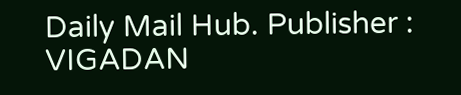Daily Mail Hub. Publisher : VIGADAN